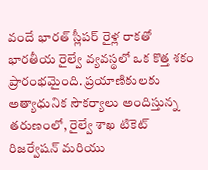వందే భారత్ స్లీపర్ రైళ్ల రాకతో భారతీయ రైల్వే వ్యవస్థలో ఒక కొత్త శకం ప్రారంభమైంది. ప్రయాణికులకు అత్యాధునిక సౌకర్యాలు అందిస్తున్న తరుణంలో, రైల్వే శాఖ టికెట్ రిజర్వేషన్ మరియు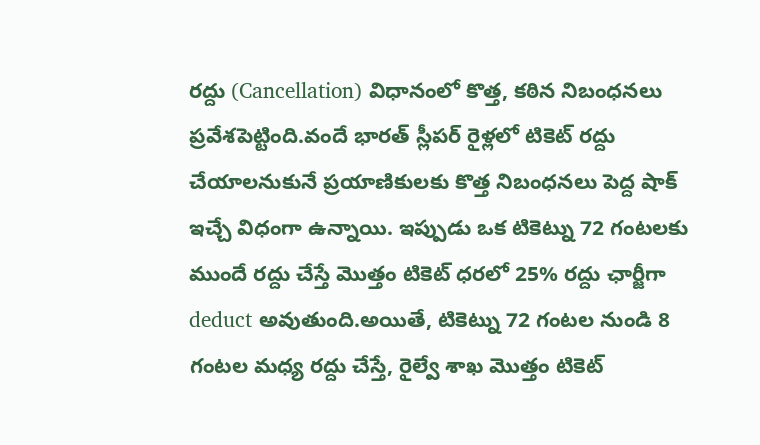రద్దు (Cancellation) విధానంలో కొత్త, కఠిన నిబంధనలు ప్రవేశపెట్టింది.వందే భారత్ స్లీపర్ రైళ్లలో టికెట్ రద్దు చేయాలనుకునే ప్రయాణికులకు కొత్త నిబంధనలు పెద్ద షాక్ ఇచ్చే విధంగా ఉన్నాయి. ఇప్పుడు ఒక టికెట్ను 72 గంటలకు ముందే రద్దు చేస్తే మొత్తం టికెట్ ధరలో 25% రద్దు ఛార్జీగా deduct అవుతుంది.అయితే, టికెట్ను 72 గంటల నుండి 8 గంటల మధ్య రద్దు చేస్తే, రైల్వే శాఖ మొత్తం టికెట్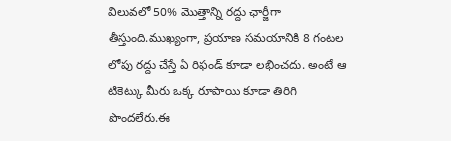విలువలో 50% మొత్తాన్ని రద్దు ఛార్జీగా తీస్తుంది.ముఖ్యంగా, ప్రయాణ సమయానికి 8 గంటల లోపు రద్దు చేస్తే ఏ రిఫండ్ కూడా లభించదు. అంటే ఆ టికెట్కు మీరు ఒక్క రూపాయి కూడా తిరిగి పొందలేరు.ఈ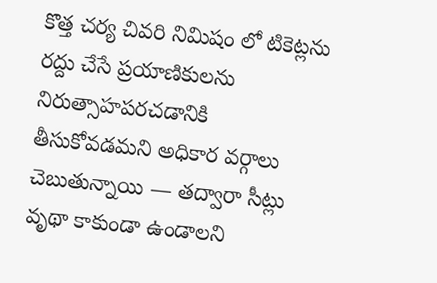కొత్త చర్య చివరి నిమిషం లో టికెట్లను రద్దు చేసే ప్రయాణికులను నిరుత్సాహపరచడానికి తీసుకోవడమని అధికార వర్గాలు చెబుతున్నాయి — తద్వారా సీట్లు వృథా కాకుండా ఉండాలని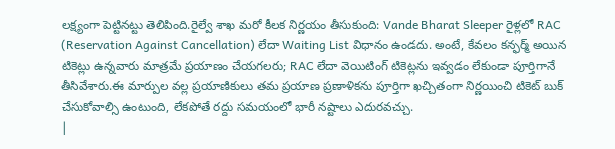లక్ష్యంగా పెట్టినట్టు తెలిపింది.రైల్వే శాఖ మరో కీలక నిర్ణయం తీసుకుంది: Vande Bharat Sleeper రైళ్లలో RAC (Reservation Against Cancellation) లేదా Waiting List విధానం ఉండదు. అంటే, కేవలం కన్ఫర్మ్ అయిన టికెట్లు ఉన్నవారు మాత్రమే ప్రయాణం చేయగలరు; RAC లేదా వెయిటింగ్ టికెట్లను ఇవ్వడం లేకుండా పూర్తిగానే తీసివేశారు.ఈ మార్పుల వల్ల ప్రయాణికులు తమ ప్రయాణ ప్రణాళికను పూర్తిగా ఖచ్చితంగా నిర్ణయించి టికెట్ బుక్ చేసుకోవాల్సి ఉంటుంది, లేకపోతే రద్దు సమయంలో భారీ నష్టాలు ఎదురవచ్చు.
|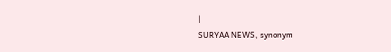|
SURYAA NEWS, synonym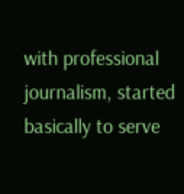with professional journalism, started basically to serve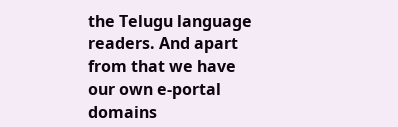the Telugu language readers. And apart from that we have our own e-portal domains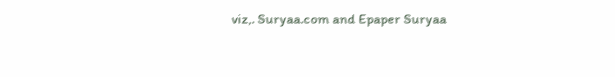viz,. Suryaa.com and Epaper Suryaa